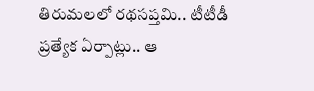తిరుమలలో రథసప్తమి.. టీటీడీ ప్రత్యేక ఏర్పాట్లు.. ఆ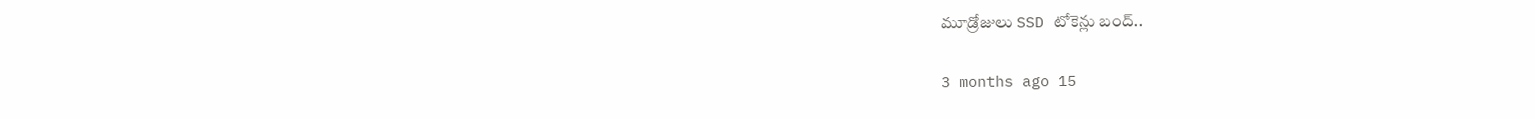మూడ్రోజులు SSD టోకెన్లు బంద్..

3 months ago 15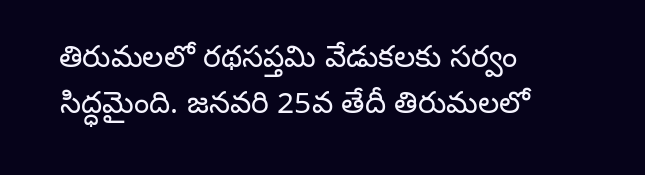తిరుమలలో రథసప్తమి వేడుకలకు సర్వం సిద్ధమైంది. జనవరి 25వ తేదీ తిరుమలలో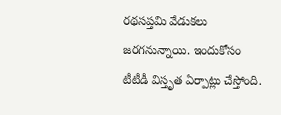రథసప్తమి వేడుకలు జరగనున్నాయి. ఇందుకోసం టీటీడీ విస్తృత ఏర్పాట్లు చేస్తోంది.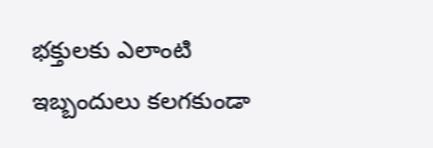భక్తులకు ఎలాంటి ఇబ్బందులు కలగకుండా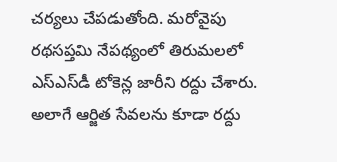చర్యలు చేపడుతోంది. మరోవైపు రథసప్తమి నేపథ్యంలో తిరుమలలో ఎస్ఎస్‌డీ టోకెన్ల జారీని రద్దు చేశారు. అలాగే ఆర్జిత సేవలను కూడా రద్దు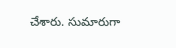చేశారు. సుమారుగా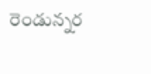రెండున్నర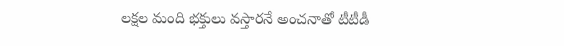లక్షల మంది భక్తులు వస్తారనే అంచనాతో టీటీడీ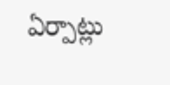ఏర్పాట్లు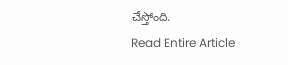చేస్తోంది.
Read Entire Article